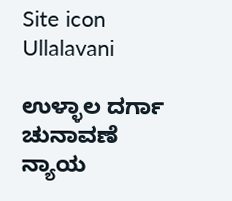Site icon Ullalavani

ಉಳ್ಳಾಲ ದರ್ಗಾ ಚುನಾವಣೆ
ನ್ಯಾಯ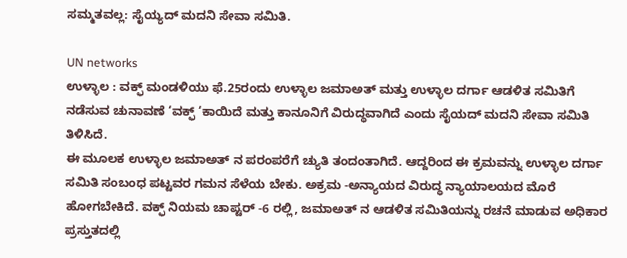ಸಮ್ಮತವಲ್ಲ: ಸೈಯ್ಯದ್ ಮದನಿ ಸೇವಾ ಸಮಿತಿ.

UN networks
ಉಳ್ಳಾಲ : ವಕ್ಫ್ ಮಂಡಳಿಯು ಫೆ.25ರಂದು ಉಳ್ಳಾಲ ಜಮಾಅತ್ ಮತ್ತು ಉಳ್ಳಾಲ ದರ್ಗಾ ಆಡಳಿತ ಸಮಿತಿಗೆ ನಡೆಸುವ ಚುನಾವಣೆ ‘ವಕ್ಫ್ ‘ಕಾಯಿದೆ ಮತ್ತು ಕಾನೂನಿಗೆ ವಿರುದ್ಧವಾಗಿದೆ ಎಂದು ಸೈಯದ್ ಮದನಿ ಸೇವಾ ಸಮಿತಿ ತಿಳಿಸಿದೆ.
ಈ ಮೂಲಕ ಉಳ್ಳಾಲ ಜಮಾಅತ್ ನ ಪರಂಪರೆಗೆ ಚ್ಯುತಿ ತಂದಂತಾಗಿದೆ. ಆದ್ದರಿಂದ ಈ ಕ್ರಮವನ್ನು ಉಳ್ಳಾಲ ದರ್ಗಾ ಸಮಿತಿ ಸಂಬಂಧ ಪಟ್ಟವರ ಗಮನ ಸೆಳೆಯ ಬೇಕು. ಅಕ್ರಮ -ಅನ್ಯಾಯದ ವಿರುದ್ಧ ನ್ಯಾಯಾಲಯದ ಮೊರೆ ಹೋಗಬೇಕಿದೆ. ವಕ್ಫ್ ನಿಯಮ ಚಾಪ್ಟರ್ -6 ರಲ್ಲಿ, ಜಮಾಅತ್ ನ ಆಡಳಿತ ಸಮಿತಿಯನ್ನು ರಚನೆ ಮಾಡುವ ಅಧಿಕಾರ ಪ್ರಸ್ತುತದಲ್ಲಿ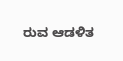ರುವ ಆಡಳಿತ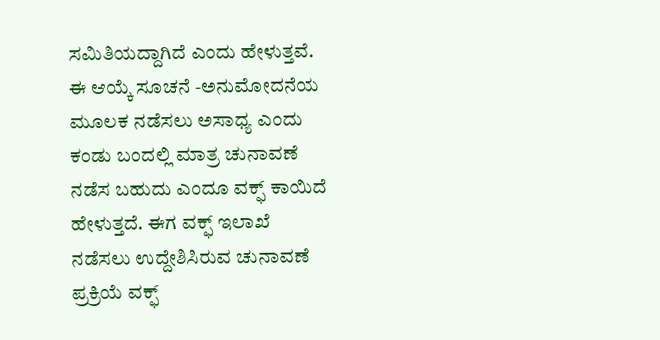ಸಮಿತಿಯದ್ದಾಗಿದೆ ಎಂದು ಹೇಳುತ್ತವೆ. ಈ ಆಯ್ಕೆ ಸೂಚನೆ -ಅನುಮೋದನೆಯ ಮೂಲಕ ನಡೆಸಲು ಅಸಾಧ್ಯ ಎಂದು ಕಂಡು ಬಂದಲ್ಲಿ ಮಾತ್ರ ಚುನಾವಣೆ ನಡೆಸ ಬಹುದು ಎಂದೂ ವಕ್ಫ್ ಕಾಯಿದೆ ಹೇಳುತ್ತದೆ. ಈಗ ವಕ್ಫ್ ಇಲಾಖೆ ನಡೆಸಲು ಉದ್ದೇಶಿಸಿರುವ ಚುನಾವಣೆ ಪ್ರಕ್ರಿಯೆ ವಕ್ಫ್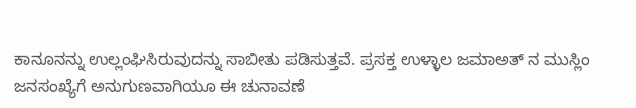ಕಾನೂನನ್ನು ಉಲ್ಲಂಘಿಸಿರುವುದನ್ನು ಸಾಬೀತು ಪಡಿಸುತ್ತವೆ. ಪ್ರಸಕ್ತ ಉಳ್ಳಾಲ ಜಮಾಅತ್ ನ ಮುಸ್ಲಿಂ ಜನಸಂಖ್ಯೆಗೆ ಅನುಗುಣವಾಗಿಯೂ ಈ ಚುನಾವಣೆ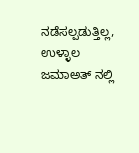ನಡೆಸಲ್ಪಡುತ್ತಿಲ್ಲ, ಉಳ್ಳಾಲ ಜಮಾಅತ್ ನಲ್ಲಿ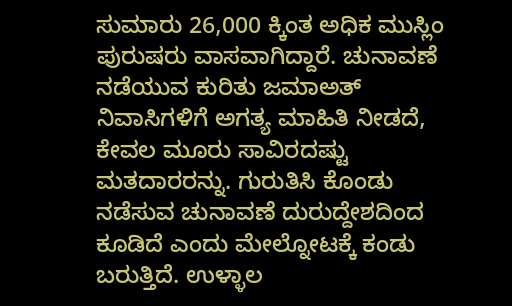ಸುಮಾರು 26,000 ಕ್ಕಿಂತ ಅಧಿಕ ಮುಸ್ಲಿಂ ಪುರುಷರು ವಾಸವಾಗಿದ್ದಾರೆ. ಚುನಾವಣೆ ನಡೆಯುವ ಕುರಿತು ಜಮಾಅತ್ ನಿವಾಸಿಗಳಿಗೆ ಅಗತ್ಯ ಮಾಹಿತಿ ನೀಡದೆ, ಕೇವಲ ಮೂರು ಸಾವಿರದಷ್ಟು ಮತದಾರರನ್ನು. ಗುರುತಿಸಿ ಕೊಂಡು ನಡೆಸುವ ಚುನಾವಣೆ ದುರುದ್ದೇಶದಿಂದ ಕೂಡಿದೆ ಎಂದು ಮೇಲ್ನೋಟಕ್ಕೆ ಕಂಡು ಬರುತ್ತಿದೆ. ಉಳ್ಳಾಲ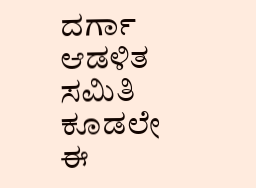ದರ್ಗಾ ಆಡಳಿತ ಸಮಿತಿ ಕೂಡಲೇ ಈ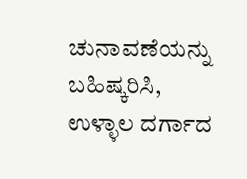ಚುನಾವಣೆಯನ್ನು ಬಹಿಷ್ಕರಿಸಿ, ಉಳ್ಳಾಲ ದರ್ಗಾದ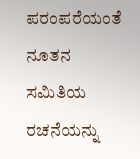ಪರಂಪರೆಯಂತೆ ನೂತನ ಸಮಿತಿಯ ರಚನೆಯನ್ನು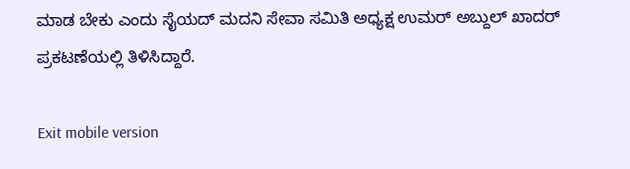ಮಾಡ ಬೇಕು ಎಂದು ಸೈಯದ್ ಮದನಿ ಸೇವಾ ಸಮಿತಿ ಅಧ್ಯಕ್ಷ ಉಮರ್ ಅಬ್ದುಲ್ ಖಾದರ್ ಪ್ರಕಟಣೆಯಲ್ಲಿ ತಿಳಿಸಿದ್ದಾರೆ.

Exit mobile version